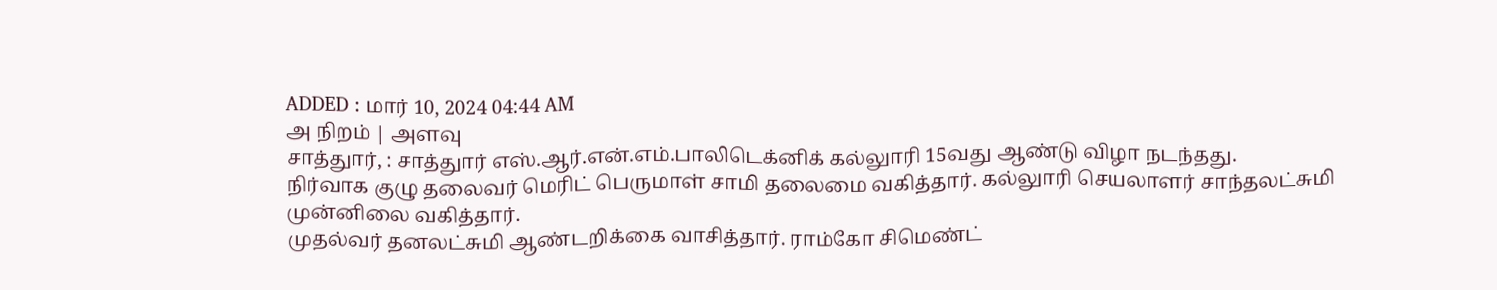ADDED : மார் 10, 2024 04:44 AM
அ நிறம் | அளவு
சாத்துார், : சாத்துார் எஸ்.ஆர்.என்.எம்.பாலிடெக்னிக் கல்லுாரி 15வது ஆண்டு விழா நடந்தது.
நிர்வாக குழு தலைவர் மெரிட் பெருமாள் சாமி தலைமை வகித்தார். கல்லுாரி செயலாளர் சாந்தலட்சுமி முன்னிலை வகித்தார்.
முதல்வர் தனலட்சுமி ஆண்டறிக்கை வாசித்தார். ராம்கோ சிமெண்ட்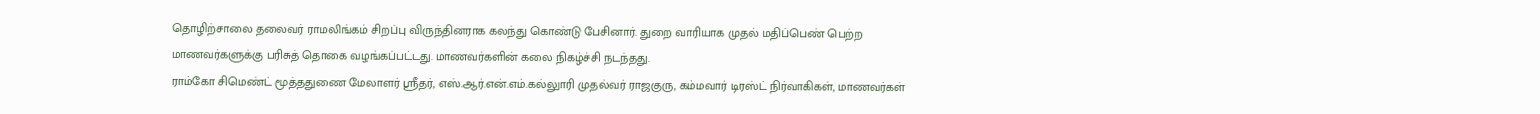தொழிற்சாலை தலைவர் ராமலிங்கம் சிறப்பு விருந்தினராக கலந்து கொண்டு பேசினார். துறை வாரியாக முதல் மதிப்பெண் பெற்ற மாணவர்களுக்கு பரிசுத் தொகை வழங்கப்பட்டது. மாணவர்களின் கலை நிகழ்ச்சி நடந்தது.
ராம்கோ சிமெண்ட் மூத்ததுணை மேலாளர் ஸ்ரீதர், எஸ்.ஆர்.என்.எம்.கல்லுாரி முதல்வர் ராஜகுரு, கம்மவார் டிரஸ்ட் நிர்வாகிகள், மாணவர்கள்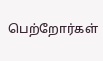பெற்றோர்கள்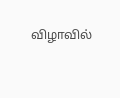விழாவில்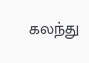கலந்து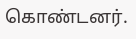கொண்டனர்.